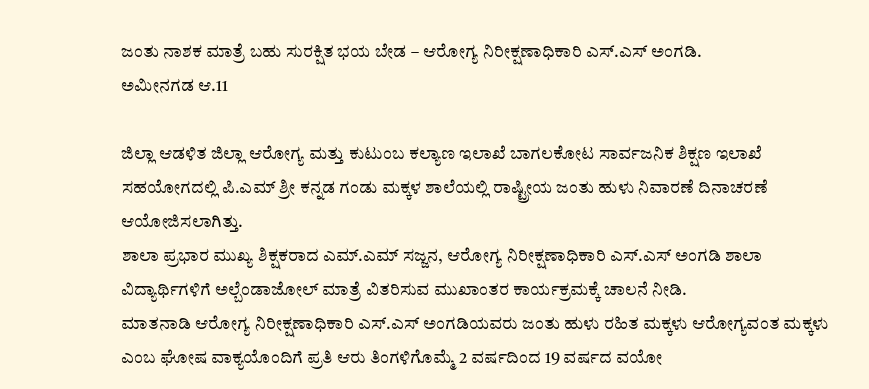ಜಂತು ನಾಶಕ ಮಾತ್ರೆ ಬಹು ಸುರಕ್ಷಿತ ಭಯ ಬೇಡ – ಆರೋಗ್ಯ ನಿರೀಕ್ಷಣಾಧಿಕಾರಿ ಎಸ್.ಎಸ್ ಅಂಗಡಿ.
ಅಮೀನಗಡ ಆ.11

ಜಿಲ್ಲಾ ಆಡಳಿತ ಜಿಲ್ಲಾ ಆರೋಗ್ಯ ಮತ್ತು ಕುಟುಂಬ ಕಲ್ಯಾಣ ಇಲಾಖೆ ಬಾಗಲಕೋಟ ಸಾರ್ವಜನಿಕ ಶಿಕ್ಷಣ ಇಲಾಖೆ ಸಹಯೋಗದಲ್ಲಿ ಪಿ.ಎಮ್ ಶ್ರೀ ಕನ್ನಡ ಗಂಡು ಮಕ್ಕಳ ಶಾಲೆಯಲ್ಲಿ ರಾಷ್ಟ್ರೀಯ ಜಂತು ಹುಳು ನಿವಾರಣೆ ದಿನಾಚರಣೆ ಆಯೋಜಿಸಲಾಗಿತ್ತು.
ಶಾಲಾ ಪ್ರಭಾರ ಮುಖ್ಯ ಶಿಕ್ಷಕರಾದ ಎಮ್.ಎಮ್ ಸಜ್ಜನ, ಆರೋಗ್ಯ ನಿರೀಕ್ಷಣಾಧಿಕಾರಿ ಎಸ್.ಎಸ್ ಅಂಗಡಿ ಶಾಲಾ ವಿದ್ಯಾರ್ಥಿಗಳಿಗೆ ಅಲ್ಬೆಂಡಾಜೋಲ್ ಮಾತ್ರೆ ವಿತರಿಸುವ ಮುಖಾಂತರ ಕಾರ್ಯಕ್ರಮಕ್ಕೆ ಚಾಲನೆ ನೀಡಿ.
ಮಾತನಾಡಿ ಆರೋಗ್ಯ ನಿರೀಕ್ಷಣಾಧಿಕಾರಿ ಎಸ್.ಎಸ್ ಅಂಗಡಿಯವರು ಜಂತು ಹುಳು ರಹಿತ ಮಕ್ಕಳು ಆರೋಗ್ಯವಂತ ಮಕ್ಕಳು ಎಂಬ ಘೋಷ ವಾಕ್ಯಯೊಂದಿಗೆ ಪ್ರತಿ ಆರು ತಿಂಗಳಿಗೊಮ್ಮೆ 2 ವರ್ಷದಿಂದ 19 ವರ್ಷದ ವಯೋ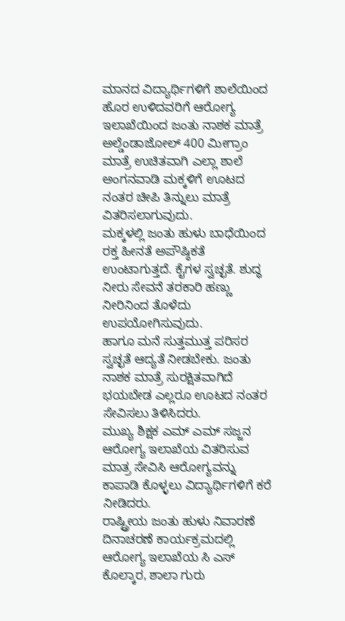ಮಾನದ ವಿದ್ಯಾರ್ಥಿಗಳಿಗೆ ಶಾಲೆಯಿಂದ ಹೊರ ಉಳಿದವರಿಗೆ ಆರೋಗ್ಯ ಇಲಾಖೆಯಿಂದ ಜಂತು ನಾಶಕ ಮಾತ್ರೆ ಅಲ್ಡೆಂಡಾಜೋಲ್ 400 ಮೀಗ್ರಾಂ ಮಾತ್ರೆ ಉಚಿತವಾಗಿ ಎಲ್ಲಾ ಶಾಲೆ ಅಂಗನವಾಡಿ ಮಕ್ಕಳಿಗೆ ಊಟದ ನಂತರ ಚೀಪಿ ತಿನ್ನುಲು ಮಾತ್ರೆ ವಿತರಿಸಲಾಗುವುದು.
ಮಕ್ಕಳಲ್ಲಿ ಜಂತು ಹುಳು ಬಾಧೆಯಿಂದ ರಕ್ತ ಹೀನತೆ ಅಪೌಷ್ಠಿಕತೆ ಉಂಟಾಗುತ್ತದೆ. ಕೈಗಳ ಸ್ವಚ್ಛತೆ. ಶುದ್ಧ ನೀರು ಸೇವನೆ ತರಕಾರಿ ಹಣ್ಣು ನೀರಿನಿಂದ ತೊಳೆದು ಉಪಯೋಗಿಸುವುದು.
ಹಾಗೂ ಮನೆ ಸುತ್ತಮುತ್ತ ಪರಿಸರ ಸ್ವಚ್ಛತೆ ಆದ್ಯತೆ ನೀಡಬೇಕು. ಜಂತು ನಾಶಕ ಮಾತ್ರೆ ಸುರಕ್ಷಿತವಾಗಿದೆ ಭಯಬೇಡ ಎಲ್ಲರೂ ಊಟದ ನಂತರ ಸೇವಿಸಲು ತಿಳಿಸಿದರು.
ಮುಖ್ಯ ಶಿಕ್ಷಕ ಎಮ್ ಎಮ್ ಸಜ್ಜನ ಆರೋಗ್ಯ ಇಲಾಖೆಯ ವಿತರಿಸುವ ಮಾತ್ರ ಸೇವಿಸಿ ಆರೋಗ್ಯವನ್ನು ಕಾಪಾಡಿ ಕೊಳ್ಳಲು ವಿದ್ಯಾರ್ಥಿಗಳಿಗೆ ಕರೆ ನೀಡಿದರು.
ರಾಷ್ಟ್ರೀಯ ಜಂತು ಹುಳು ನಿವಾರಣೆ ದಿನಾಚರಣೆ ಕಾರ್ಯಕ್ರಮದಲ್ಲಿ ಆರೋಗ್ಯ ಇಲಾಖೆಯ ಸಿ ಎಸ್ ಕೊಲ್ಕಾರ, ಶಾಲಾ ಗುರು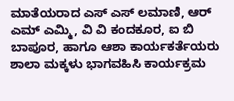ಮಾತೆಯರಾದ ಎಸ್ ಎಸ್ ಲಮಾಣಿ, ಆರ್ ಎಮ್ ಎಮ್ಮಿ, ವಿ ವಿ ಕಂದಕೂರ, ಐ ಬಿ ಬಾಪೂರ, ಹಾಗೂ ಆಶಾ ಕಾರ್ಯಕರ್ತೆಯರು ಶಾಲಾ ಮಕ್ಕಳು ಭಾಗವಹಿಸಿ ಕಾರ್ಯಕ್ರಮ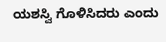ಯಶಸ್ವಿ ಗೊಳಿಸಿದರು ಎಂದು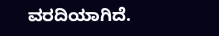ವರದಿಯಾಗಿದೆ.